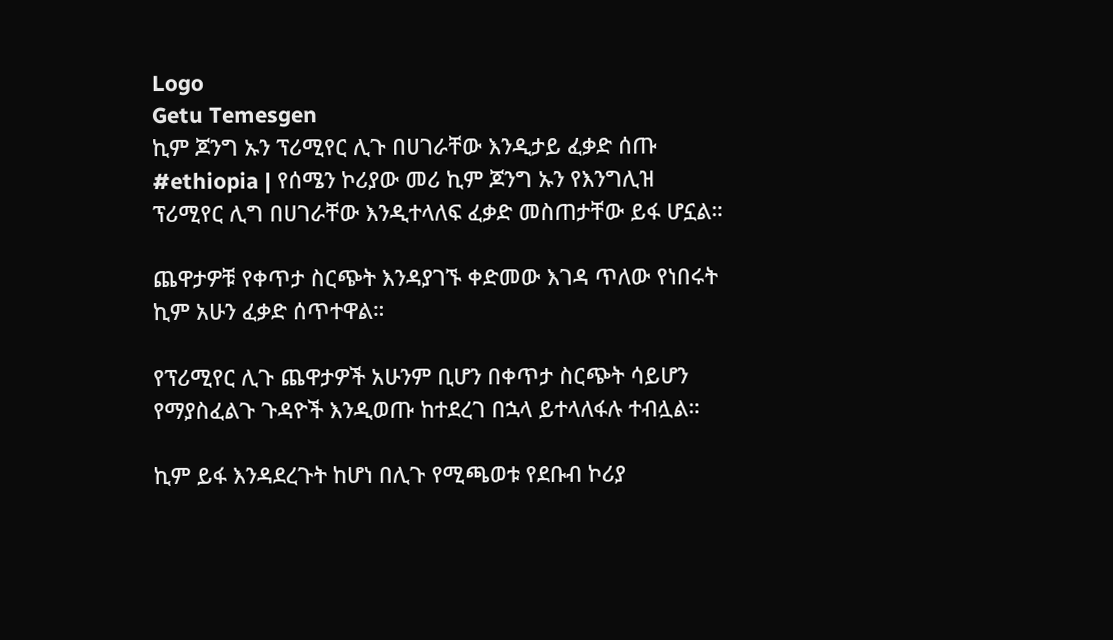Logo
Getu Temesgen
ኪም ጆንግ ኡን ፕሪሚየር ሊጉ በሀገራቸው እንዲታይ ፈቃድ ሰጡ
#ethiopia | የሰሜን ኮሪያው መሪ ኪም ጆንግ ኡን የእንግሊዝ ፕሪሚየር ሊግ በሀገራቸው እንዲተላለፍ ፈቃድ መስጠታቸው ይፋ ሆኗል።

ጨዋታዎቹ የቀጥታ ስርጭት እንዳያገኙ ቀድመው እገዳ ጥለው የነበሩት ኪም አሁን ፈቃድ ሰጥተዋል።

የፕሪሚየር ሊጉ ጨዋታዎች አሁንም ቢሆን በቀጥታ ስርጭት ሳይሆን የማያስፈልጉ ጉዳዮች እንዲወጡ ከተደረገ በኋላ ይተላለፋሉ ተብሏል።

ኪም ይፋ እንዳደረጉት ከሆነ በሊጉ የሚጫወቱ የደቡብ ኮሪያ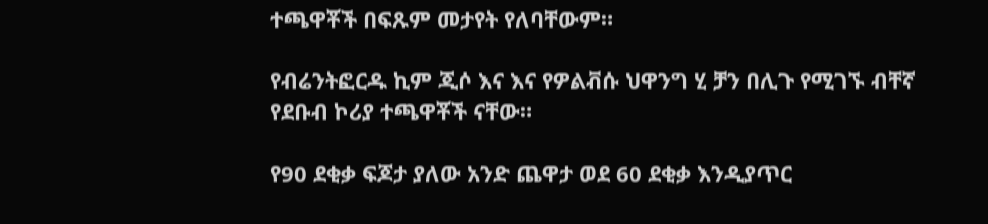ተጫዋቾች በፍጹም መታየት የለባቸውም።

የብሬንትፎርዱ ኪም ጂሶ እና እና የዎልቭሱ ህዋንግ ሂ ቻን በሊጉ የሚገኙ ብቸኛ የደቡብ ኮሪያ ተጫዋቾች ናቸው።

የ90 ደቂቃ ፍጆታ ያለው አንድ ጨዋታ ወደ 60 ደቂቃ እንዲያጥር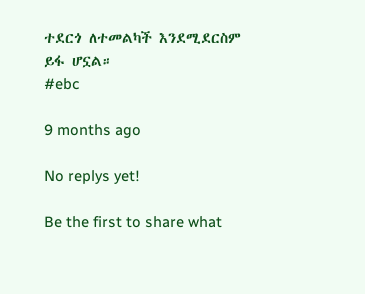ተደርጎ ለተመልካች እንደሚደርስም ይፋ ሆኗል።
#ebc

9 months ago

No replys yet!

Be the first to share what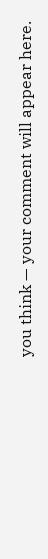you think — your comment will appear here.